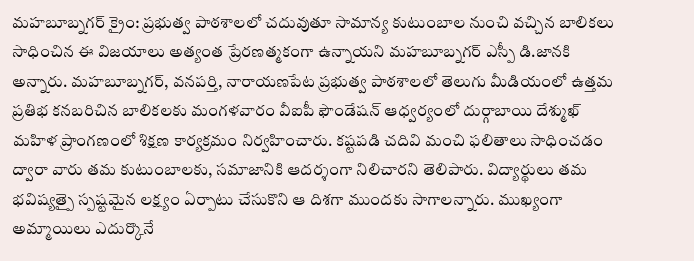మహబూబ్నగర్ క్రైం: ప్రభుత్వ పాఠశాలలో చదువుతూ సామాన్య కుటుంబాల నుంచి వచ్చిన బాలికలు సాధించిన ఈ విజయాలు అత్యంత ప్రేరణత్మకంగా ఉన్నాయని మహబూబ్నగర్ ఎస్పీ డి.జానకి అన్నారు. మహబూబ్నగర్, వనపర్తి, నారాయణపేట ప్రభుత్వ పాఠశాలలో తెలుగు మీడియంలో ఉత్తమ ప్రతిభ కనబరిచిన బాలికలకు మంగళవారం వీఐపీ ఫౌండేషన్ ఆధ్వర్యంలో దుర్గాబాయి దేశ్ముఖ్ మహిళ ప్రాంగణంలో శిక్షణ కార్యక్రమం నిర్వహించారు. కష్టపడి చదివి మంచి ఫలితాలు సాధించడం ద్వారా వారు తమ కుటుంబాలకు, సమాజానికి ఆదర్శంగా నిలిచారని తెలిపారు. విద్యార్థులు తమ భవిష్యత్పై స్పష్టమైన లక్ష్యం ఏర్పాటు చేసుకొని ఆ దిశగా ముందకు సాగాలన్నారు. ముఖ్యంగా అమ్మాయిలు ఎదుర్కొనే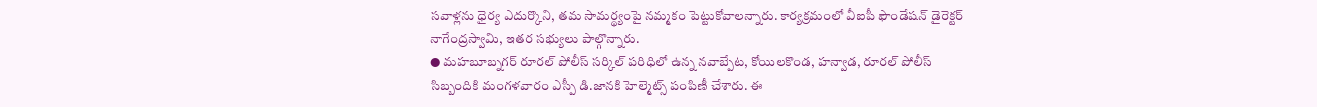సవాళ్లను ధైర్య ఎదుర్కొని, తమ సామర్థ్యంపై నమ్మకం పెట్టుకోవాలన్నారు. కార్యక్రమంలో వీఐపీ ఫౌండేషన్ డైరెక్టర్ నాగేంద్రస్వామి, ఇతర సభ్యులు పాల్గొన్నారు.
● మహబూబ్నగర్ రూరల్ పోలీస్ సర్కిల్ పరిధిలో ఉన్న నవాబ్పేట, కోయిలకొండ, హన్వాడ, రూరల్ పోలీస్ సిబ్బందికి మంగళవారం ఎస్పీ డి.జానకి హెల్మెట్స్ పంపిణీ చేశారు. ఈ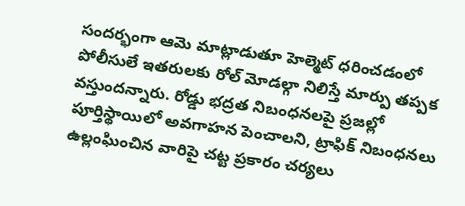సందర్భంగా ఆమె మాట్లాడుతూ హెల్మెట్ ధరించడంలో పోలీసులే ఇతరులకు రోల్ మోడల్గా నిలిస్తే మార్పు తప్పక వస్తుందన్నారు. రోడ్డు భద్రత నిబంధనలపై ప్రజల్లో పూర్తిస్థాయిలో అవగాహన పెంచాలని, ట్రాఫిక్ నిబంధనలు ఉల్లంఘించిన వారిపై చట్ట ప్రకారం చర్యలు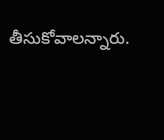తీసుకోవాలన్నారు.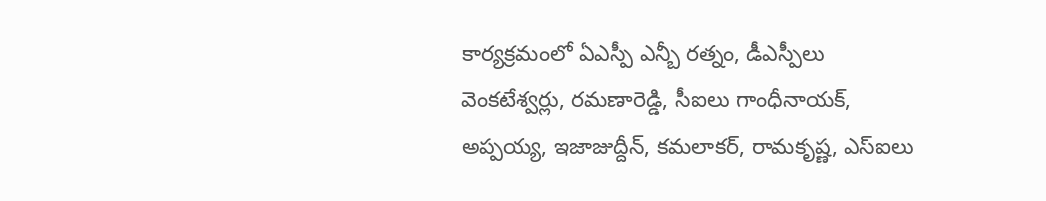కార్యక్రమంలో ఏఎస్పీ ఎన్బీ రత్నం, డీఎస్పీలు వెంకటేశ్వర్లు, రమణారెడ్డి, సీఐలు గాంధీనాయక్, అప్పయ్య, ఇజాజుద్దీన్, కమలాకర్, రామకృష్ణ, ఎస్ఐలు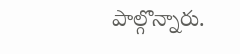పాల్గొన్నారు.